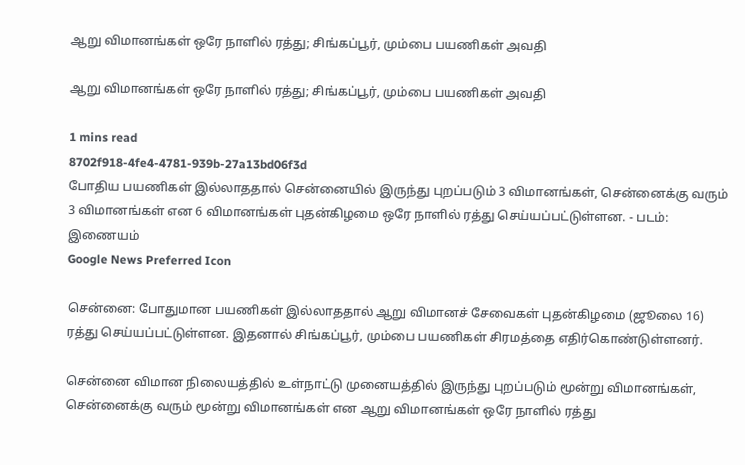ஆறு விமானங்கள் ஒரே நாளில் ரத்து; சிங்கப்பூர், மும்பை பயணிகள் அவதி

ஆறு விமானங்கள் ஒரே நாளில் ரத்து; சிங்கப்பூர், மும்பை பயணிகள் அவதி

1 mins read
8702f918-4fe4-4781-939b-27a13bd06f3d
போதிய பயணிகள் இல்லாததால் சென்னையில் இருந்து புறப்படும் 3 விமானங்கள், சென்னைக்கு வரும் 3 விமானங்கள் என 6 விமானங்கள் புதன்கிழமை ஒரே நாளில் ரத்து செய்யப்பட்டுள்ளன. - படம்: இணையம்
Google News Preferred Icon

சென்னை: போதுமான பயணிகள் இல்லாததால் ஆறு விமானச் சேவைகள் புதன்கிழமை (ஜூலை 16) ரத்து செய்யப்பட்டுள்ளன. இதனால் சிங்கப்பூர், மும்பை பயணிகள் சிரமத்தை எதிர்கொண்டுள்ளனர்.

சென்னை விமான நிலையத்தில் உள்நாட்டு முனையத்தில் இருந்து புறப்படும் மூன்று விமானங்கள், சென்னைக்கு வரும் மூன்று விமானங்கள் என ஆறு விமானங்கள் ஒரே நாளில் ரத்து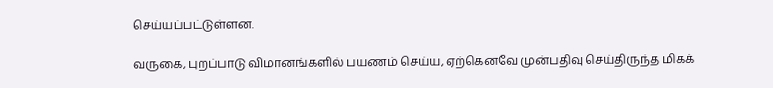செய்யப்பட்டுள்ளன.

வருகை, புறப்பாடு விமானங்களில் பயணம் செய்ய, ஏற்கெனவே முன்பதிவு செய்திருந்த மிகக்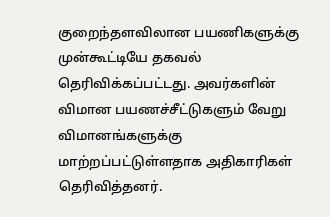குறைந்தளவிலான பயணிகளுக்கு முன்கூட்டியே தகவல் தெரிவிக்கப்பட்டது. அவர்களின் விமான பயணச்சீட்டுகளும் வேறு விமானங்களுக்கு மாற்றப்பட்டுள்ளதாக அதிகாரிகள் தெரிவித்தனர்.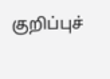குறிப்புச்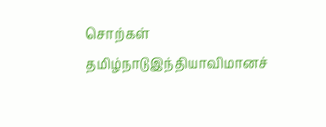சொற்கள்
தமிழ்நாடுஇந்தியாவிமானச்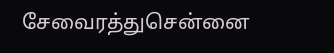சேவைரத்துசென்னை